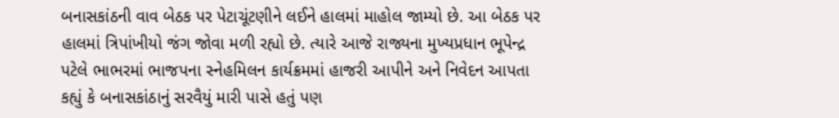બનાસકાંઠની વાવ બેઠક પર પેટાચૂંટણીને લઈને હાલમાં માહોલ જામ્યો છે. આ બેઠક પર હાલમાં ત્રિપાંખીયો જંગ જોવા મળી રહ્યો છે. ત્યારે આજે રાજ્યના મુખ્યપ્રધાન ભૂપેન્દ્ર પટેલે ભાભરમાં ભાજપના સ્નેહમિલન કાર્યક્રમમાં હાજરી આપીને અને નિવેદન આપતા કહ્યું કે બનાસકાંઠાનું સરવૈયું મારી પાસે હતું પણ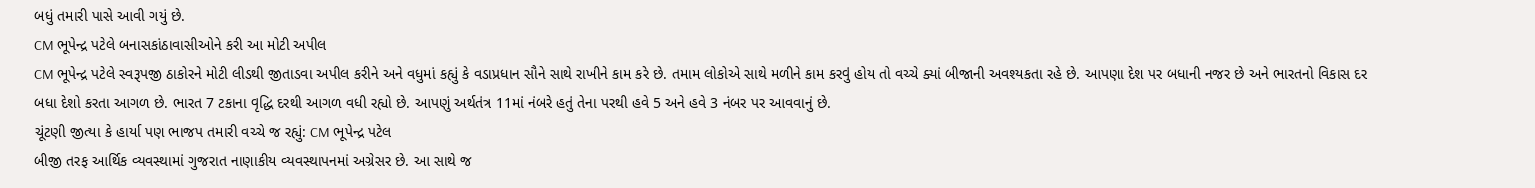બધું તમારી પાસે આવી ગયું છે.
CM ભૂપેન્દ્ર પટેલે બનાસકાંઠાવાસીઓને કરી આ મોટી અપીલ
CM ભૂપેન્દ્ર પટેલે સ્વરૂપજી ઠાકોરને મોટી લીડથી જીતાડવા અપીલ કરીને અને વધુમાં કહ્યું કે વડાપ્રધાન સૌને સાથે રાખીને કામ કરે છે. તમામ લોકોએ સાથે મળીને કામ કરવું હોય તો વચ્ચે ક્યાં બીજાની અવશ્યકતા રહે છે. આપણા દેશ પર બધાની નજર છે અને ભારતનો વિકાસ દર બધા દેશો કરતા આગળ છે. ભારત 7 ટકાના વૃદ્ધિ દરથી આગળ વધી રહ્યો છે. આપણું અર્થતંત્ર 11માં નંબરે હતું તેના પરથી હવે 5 અને હવે 3 નંબર પર આવવાનું છે.
ચૂંટણી જીત્યા કે હાર્યા પણ ભાજપ તમારી વચ્ચે જ રહ્યું: CM ભૂપેન્દ્ર પટેલ
બીજી તરફ આર્થિક વ્યવસ્થામાં ગુજરાત નાણાકીય વ્યવસ્થાપનમાં અગ્રેસર છે. આ સાથે જ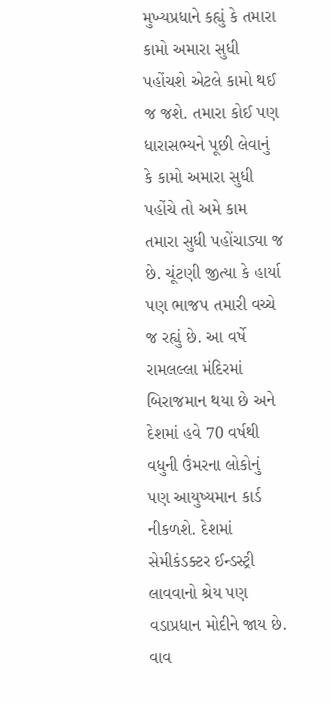મુખ્યપ્રધાને કહ્યું કે તમારા કામો અમારા સુધી પહોંચશે એટલે કામો થઈ જ જશે. તમારા કોઈ પણ ધારાસભ્યને પૂછી લેવાનું કે કામો અમારા સુધી પહોંચે તો અમે કામ તમારા સુધી પહોંચાડ્યા જ છે. ચૂંટણી જીત્યા કે હાર્યા પણ ભાજપ તમારી વચ્ચે જ રહ્યું છે. આ વર્ષે રામલલ્લા મંદિરમાં બિરાજમાન થયા છે અને દેશમાં હવે 70 વર્ષથી વધુની ઉંમરના લોકોનું પણ આયુષ્યમાન કાર્ડ નીકળશે. દેશમાં સેમીકંડક્ટર ઈન્ડસ્ટ્રી લાવવાનો શ્રેય પણ વડાપ્રધાન મોદીને જાય છે.
વાવ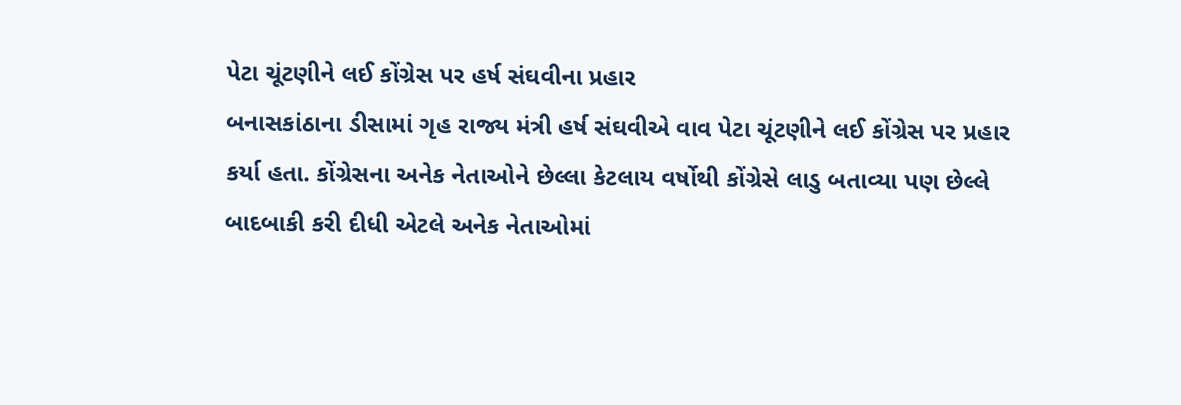પેટા ચૂંટણીને લઈ કોંગ્રેસ પર હર્ષ સંઘવીના પ્રહાર
બનાસકાંઠાના ડીસામાં ગૃહ રાજ્ય મંત્રી હર્ષ સંઘવીએ વાવ પેટા ચૂંટણીને લઈ કોંગ્રેસ પર પ્રહાર કર્યા હતા. કોંગ્રેસના અનેક નેતાઓને છેલ્લા કેટલાય વર્ષોથી કોંગ્રેસે લાડુ બતાવ્યા પણ છેલ્લે બાદબાકી કરી દીધી એટલે અનેક નેતાઓમાં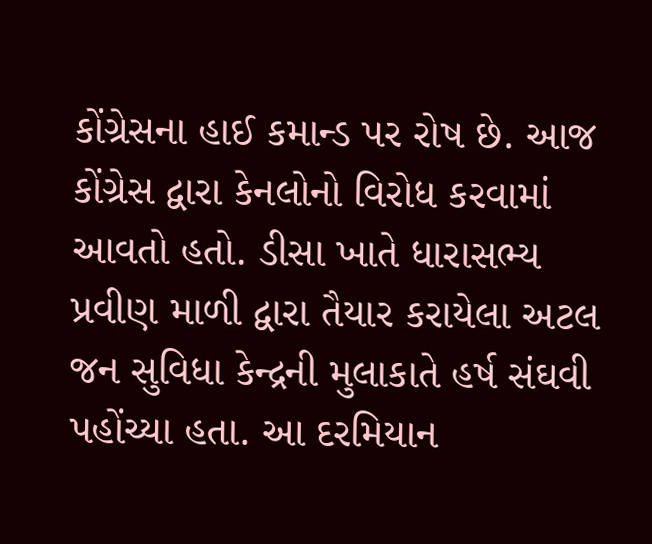કોંગ્રેસના હાઈ કમાન્ડ પર રોષ છે. આજ કોંગ્રેસ દ્વારા કેનલોનો વિરોધ કરવામાં આવતો હતો. ડીસા ખાતે ધારાસભ્ય પ્રવીણ માળી દ્વારા તૈયાર કરાયેલા અટલ જન સુવિધા કેન્દ્રની મુલાકાતે હર્ષ સંઘવી પહોંચ્યા હતા. આ દરમિયાન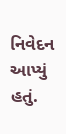નિવેદન આપ્યું હતું.